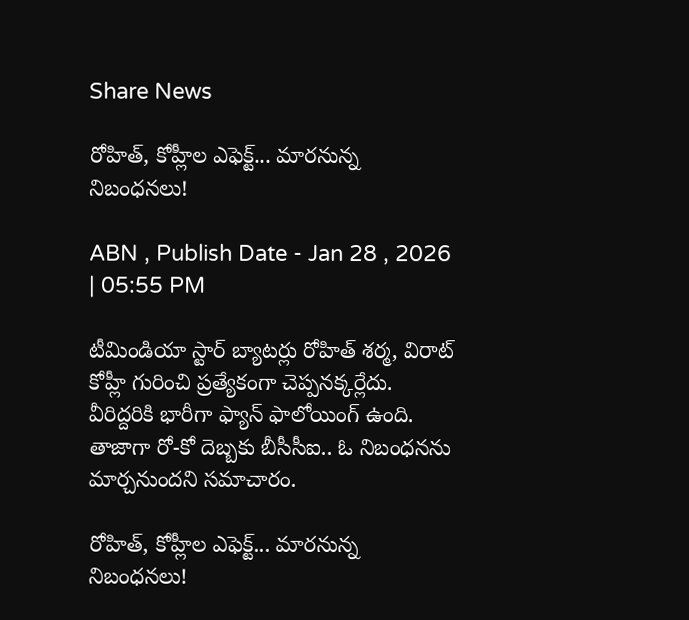Share News

రోహిత్, కోహ్లీల ఎఫెక్ట్... మారనున్న నిబంధనలు!

ABN , Publish Date - Jan 28 , 2026 | 05:55 PM

టీమిండియా స్టార్ బ్యాటర్లు రోహిత్ శర్మ, విరాట్ కోహ్లీ గురించి ప్రత్యేకంగా చెప్పనక్కర్లేదు. వీరిద్దరికి భారీగా ఫ్యాన్ ఫాలోయింగ్ ఉంది. తాజాగా రో-కో దెబ్బకు బీసీసీఐ.. ఓ నిబంధనను మార్చనుందని సమాచారం.

రోహిత్, కోహ్లీల ఎఫెక్ట్... మారనున్న నిబంధనలు!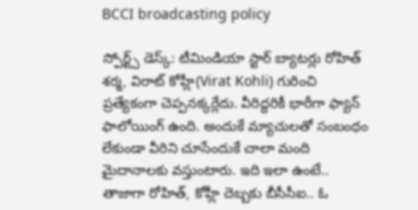BCCI broadcasting policy

స్పోర్ట్స్ డెస్క్: టీమిండియా స్టార్ బ్యాటర్లు రోహిత్ శర్మ, విరాట్ కోహ్లీ(Virat Kohli) గురించి ప్రత్యేకంగా చెప్పనక్కర్లేదు. వీరిద్దరికీ భారీగా ఫ్యాన్ ఫాలోయింగ్ ఉంది. అందుకే మ్యాచులతో సంబంధం లేకుండా వీరిని చూసేందుకే చాలా మంది మైదానాలకు వస్తుంటారు. ఇది ఇలా ఉంటే.. తాజాగా రోహిత్, కోహ్లీ దెబ్బకు బీసీసీఐ.. ఓ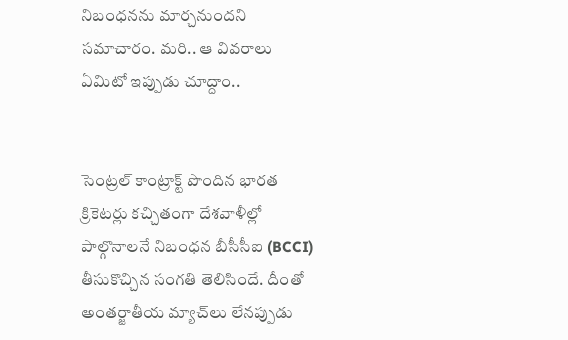నిబంధనను మార్చనుందని సమాచారం. మరి.. ఆ వివరాలు ఏమిటో ఇప్పుడు చూద్దాం..


సెంట్రల్‌ కాంట్రాక్ట్‌ పొందిన భారత క్రికెటర్లు కచ్చితంగా దేశవాళీల్లో పాల్గొనాలనే నిబంధన బీసీసీఐ (BCCI) తీసుకొచ్చిన సంగతి తెలిసిందే. దీంతో అంతర్జాతీయ మ్యాచ్‌లు లేనప్పుడు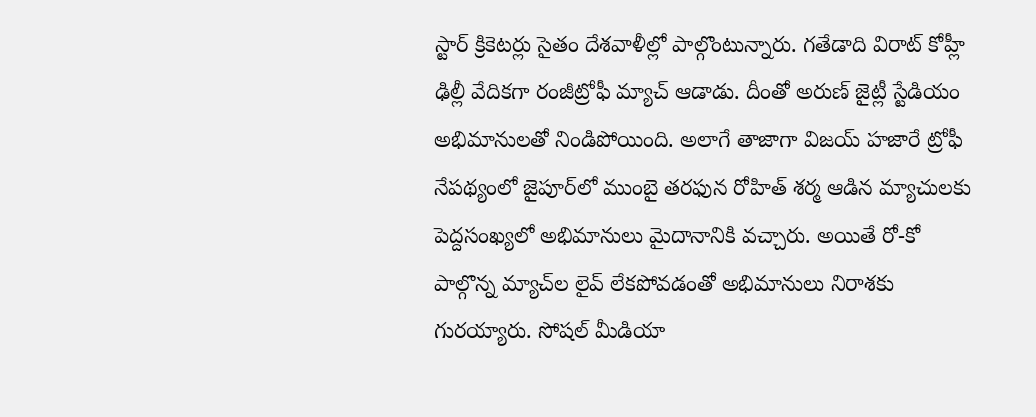స్టార్‌ క్రికెటర్లు సైతం దేశవాళీల్లో పాల్గొంటున్నారు. గతేడాది విరాట్‌ కోహ్లీ ఢిల్లీ వేదికగా రంజీట్రోఫీ మ్యాచ్‌ ఆడాడు. దీంతో అరుణ్‌ జైట్లీ స్టేడియం అభిమానులతో నిండిపోయింది. అలాగే తాజాగా విజయ్‌ హజారే ట్రోఫీ నేపథ్యంలో జైపూర్‌లో ముంబై తరఫున రోహిత్‌ శర్మ ఆడిన మ్యాచులకు పెద్దసంఖ్యలో అభిమానులు మైదానానికి వచ్చారు. అయితే రో-కో పాల్గొన్న మ్యాచ్‌ల లైవ్‌ లేకపోవడంతో అభిమానులు నిరాశకు గురయ్యారు. సోషల్‌ మీడియా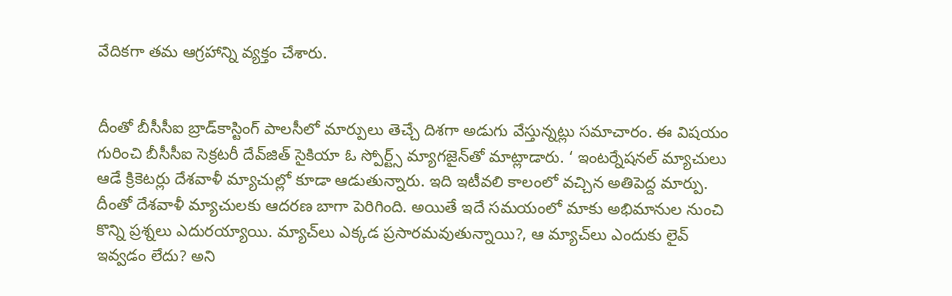వేదికగా తమ ఆగ్రహాన్ని వ్యక్తం చేశారు.


దీంతో బీసీసీఐ బ్రాడ్‌కాస్టింగ్‌ పాలసీలో మార్పులు తెచ్చే దిశగా అడుగు వేస్తున్నట్లు సమాచారం. ఈ విషయం గురించి బీసీసీఐ సెక్రటరీ దేవ్‌జిత్‌ సైకియా ఓ స్పోర్ట్స్‌ మ్యాగజైన్‌తో మాట్లాడారు. ‘ ఇంటర్నేషనల్ మ్యాచులు ఆడే క్రికెటర్లు దేశవాళీ మ్యాచుల్లో కూడా ఆడుతున్నారు. ఇది ఇటీవలి కాలంలో వచ్చిన అతిపెద్ద మార్పు. దీంతో దేశవాళీ మ్యాచులకు ఆదరణ బాగా పెరిగింది. అయితే ఇదే సమయంలో మాకు అభిమానుల నుంచి కొన్ని ప్రశ్నలు ఎదురయ్యాయి. మ్యాచ్‌లు ఎక్కడ ప్రసారమవుతున్నాయి?, ఆ మ్యాచ్‌లు ఎందుకు లైవ్‌ ఇవ్వడం లేదు? అని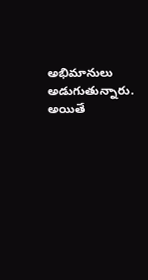అభిమానులు అడుగుతున్నారు. అయితే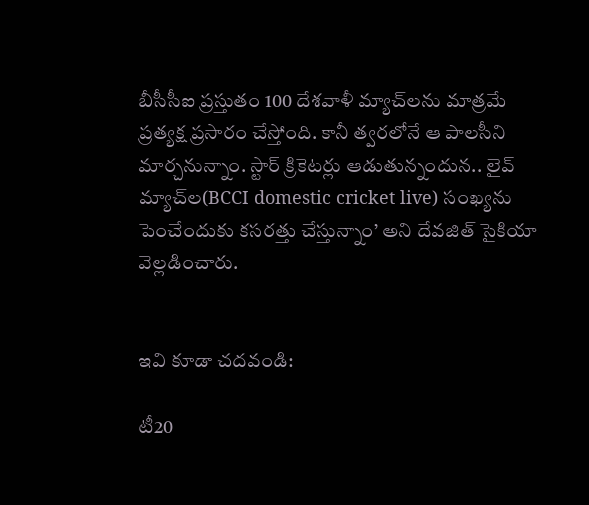బీసీసీఐ ప్రస్తుతం 100 దేశవాళీ మ్యాచ్‌లను మాత్రమే ప్రత్యక్ష ప్రసారం చేస్తోంది. కానీ త్వరలోనే ఆ పాలసీని మార్చనున్నాం. స్టార్‌ క్రికెటర్లు ఆడుతున్నందున.. లైవ్‌ మ్యాచ్‌ల(BCCI domestic cricket live) సంఖ్యను పెంచేందుకు కసరత్తు చేస్తున్నాం’ అని దేవజిత్‌ సైకియా వెల్లడించారు.


ఇవి కూడా చదవండి:

టీ20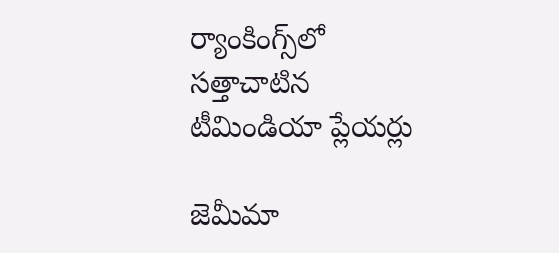ర్యాంకింగ్స్‌లో సత్తాచాటిన టీమిండియా ప్లేయర్లు

జెమీమా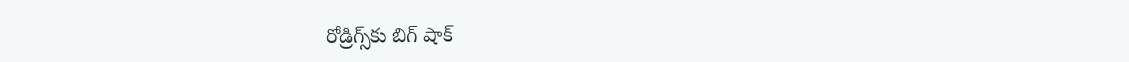రోడ్రిగ్స్‌కు బిగ్ షాక్‌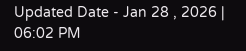Updated Date - Jan 28 , 2026 | 06:02 PM